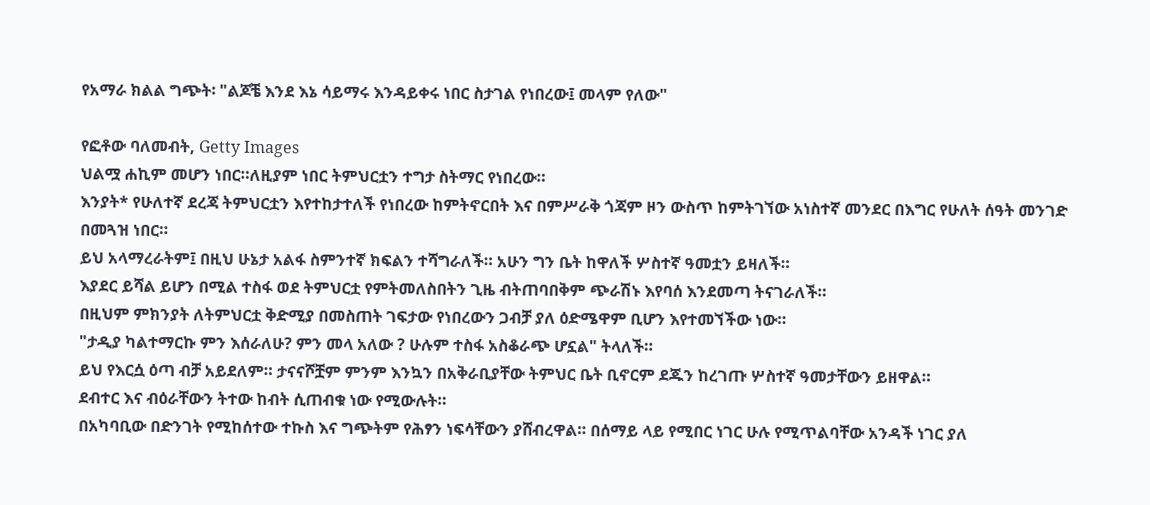የአማራ ክልል ግጭት፡ "ልጆቼ እንደ እኔ ሳይማሩ እንዳይቀሩ ነበር ስታገል የነበረው፤ መላም የለው"

የፎቶው ባለመብት, Getty Images
ህልሟ ሐኪም መሆን ነበር።ለዚያም ነበር ትምህርቷን ተግታ ስትማር የነበረው።
እንያት* የሁለተኛ ደረጃ ትምህርቷን እየተከታተለች የነበረው ከምትኖርበት እና በምሥራቅ ጎጃም ዞን ውስጥ ከምትገኘው አነስተኛ መንደር በእግር የሁለት ሰዓት መንገድ በመጓዝ ነበር።
ይህ አላማረራትም፤ በዚህ ሁኔታ አልፋ ስምንተኛ ክፍልን ተሻግራለች። አሁን ግን ቤት ከዋለች ሦስተኛ ዓመቷን ይዛለች።
እያደር ይሻል ይሆን በሚል ተስፋ ወደ ትምህርቷ የምትመለስበትን ጊዜ ብትጠባበቅም ጭራሽኑ እየባሰ እንደመጣ ትናገራለች።
በዚህም ምክንያት ለትምህርቷ ቅድሚያ በመስጠት ገፍታው የነበረውን ጋብቻ ያለ ዕድሜዋም ቢሆን እየተመኘችው ነው።
"ታዲያ ካልተማርኩ ምን እሰራለሁ? ምን መላ አለው ? ሁሉም ተስፋ አስቆራጭ ሆኗል" ትላለች።
ይህ የእርሷ ዕጣ ብቻ አይደለም። ታናናሾቿም ምንም እንኳን በአቅራቢያቸው ትምህር ቤት ቢኖርም ደጁን ከረገጡ ሦስተኛ ዓመታቸውን ይዘዋል።
ደብተር እና ብዕራቸውን ትተው ከብት ሲጠብቁ ነው የሚውሉት።
በአካባቢው በድንገት የሚከሰተው ተኩስ እና ግጭትም የሕፃን ነፍሳቸውን ያሸብረዋል። በሰማይ ላይ የሚበር ነገር ሁሉ የሚጥልባቸው አንዳች ነገር ያለ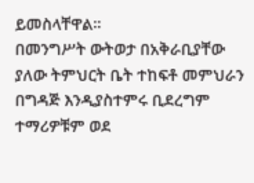ይመስላቸዋል።
በመንግሥት ውትወታ በአቅራቢያቸው ያለው ትምህርት ቤት ተከፍቶ መምህራን በግዳጅ እንዲያስተምሩ ቢደረግም ተማሪዎቹም ወደ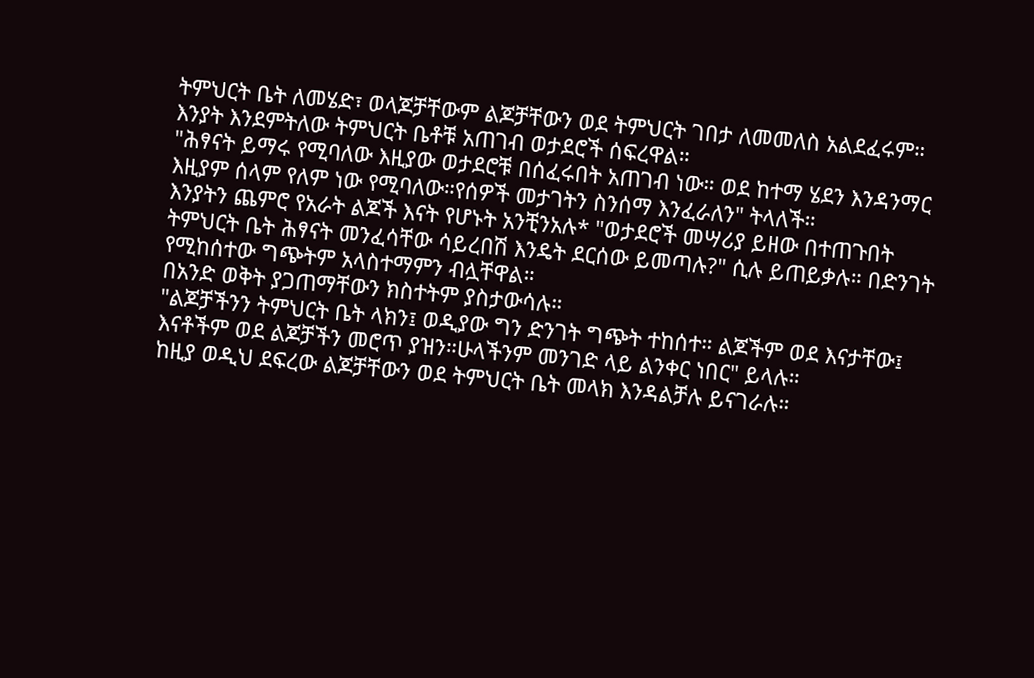ትምህርት ቤት ለመሄድ፣ ወላጆቻቸውም ልጆቻቸውን ወደ ትምህርት ገበታ ለመመለስ አልደፈሩም።
እንያት እንደምትለው ትምህርት ቤቶቹ አጠገብ ወታደሮች ሰፍረዋል።
"ሕፃናት ይማሩ የሚባለው እዚያው ወታደሮቹ በሰፈሩበት አጠገብ ነው። ወደ ከተማ ሄደን እንዳንማር እዚያም ሰላም የለም ነው የሚባለው።የሰዎች መታገትን ስንሰማ እንፈራለን" ትላለች።
እንያትን ጨምሮ የአራት ልጆች እናት የሆኑት አንቺንአሉ* "ወታደሮች መሣሪያ ይዘው በተጠጉበት ትምህርት ቤት ሕፃናት መንፈሳቸው ሳይረበሽ እንዴት ደርሰው ይመጣሉ?" ሲሉ ይጠይቃሉ። በድንገት የሚከሰተው ግጭትም አላስተማምን ብሏቸዋል።
በአንድ ወቅት ያጋጠማቸውን ክስተትም ያስታውሳሉ።
"ልጆቻችንን ትምህርት ቤት ላክን፤ ወዲያው ግን ድንገት ግጭት ተከሰተ። ልጆችም ወደ እናታቸው፤ እናቶችም ወደ ልጆቻችን መሮጥ ያዝን።ሁላችንም መንገድ ላይ ልንቀር ነበር" ይላሉ።
ከዚያ ወዲህ ደፍረው ልጆቻቸውን ወደ ትምህርት ቤት መላክ እንዳልቻሉ ይናገራሉ።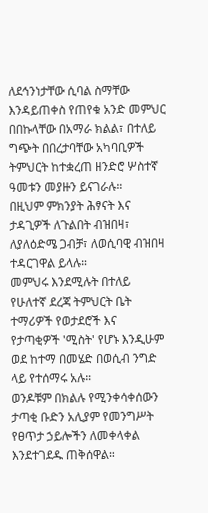ለደኅንነታቸው ሲባል ስማቸው እንዳይጠቀስ የጠየቁ አንድ መምህር በበኩላቸው በአማራ ክልል፣ በተለይ ግጭት በበረታባቸው አካባቢዎች ትምህርት ከተቋረጠ ዘንድሮ ሦስተኛ ዓመቱን መያዙን ይናገራሉ።
በዚህም ምክንያት ሕፃናት እና ታዳጊዎች ለጉልበት ብዝበዛ፣ ለያለዕድሜ ጋብቻ፣ ለወሲባዊ ብዝበዛ ተዳርገዋል ይላሉ።
መምህሩ እንደሚሉት በተለይ የሁለተኛ ደረጃ ትምህርት ቤት ተማሪዎች የወታደሮች እና የታጣቂዎች 'ሚስት' የሆኑ እንዲሁም ወደ ከተማ በመሄድ በወሲብ ንግድ ላይ የተሰማሩ አሉ።
ወንዶቹም በክልሉ የሚንቀሳቀሰውን ታጣቂ ቡድን አሊያም የመንግሥት የፀጥታ ኃይሎችን ለመቀላቀል እንደተገደዱ ጠቅሰዋል።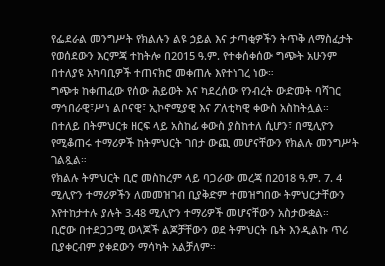የፌደራል መንግሥት የክልሉን ልዩ ኃይል እና ታጣቂዎችን ትጥቅ ለማስፈታት የወሰደውን እርምጃ ተከትሎ በ2015 ዓ.ም. የተቀሰቀሰው ግጭት አሁንም በተለያዩ አካባቢዎች ተጠናክሮ መቀጠሉ እየተነገረ ነው።
ግጭቱ ከቀጠፈው የሰው ሕይወት እና ካደረሰው የንብረት ውድመት ባሻገር ማኅበራዊ፣ሥነ ልቦናዊ፣ ኢኮኖሚያዊ እና ፖለቲካዊ ቀውስ አስከትሏል።
በተለይ በትምህርቱ ዘርፍ ላይ አስከፊ ቀውስ ያስከተለ ሲሆን፣ በሚሊዮን የሚቆጠሩ ተማሪዎች ከትምህርት ገበታ ውጪ መሆናቸውን የክልሉ መንግሥት ገልጿል።
የክልሉ ትምህርት ቢሮ መስከረም ላይ ባጋራው መረጃ በ2018 ዓ.ም. 7. 4 ሚሊዮን ተማሪዎችን ለመመዝገብ ቢያቅድም ተመዝግበው ትምህርታቸውን እየተከታተሉ ያሉት 3.48 ሚሊዮን ተማሪዎች መሆናቸውን አስታውቋል።
ቢሮው በተደጋጋሚ ወላጆች ልጆቻቸውን ወደ ትምህርት ቤት እንዲልኩ ጥሪ ቢያቀርብም ያቀደውን ማሳካት አልቻለም።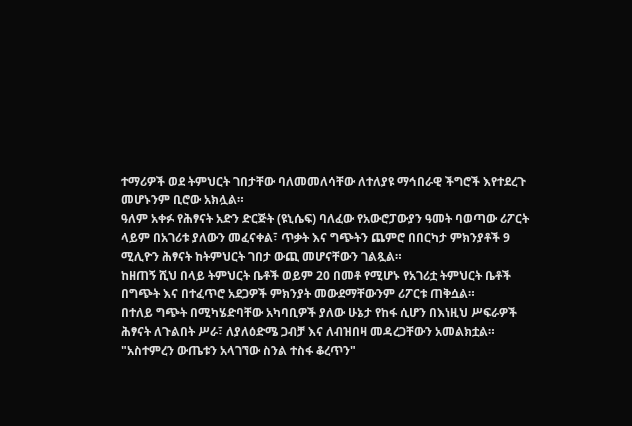ተማሪዎች ወደ ትምህርት ገበታቸው ባለመመለሳቸው ለተለያዩ ማኅበራዊ ችግሮች እየተደረጉ መሆኑንም ቢሮው አክሏል።
ዓለም አቀፉ የሕፃናት አድን ድርጅት (ዩኒሴፍ) ባለፈው የአውሮፓውያን ዓመት ባወጣው ሪፖርት ላይም በአገሪቱ ያለውን መፈናቀል፣ ጥቃት እና ግጭትን ጨምሮ በበርካታ ምክንያቶች 9 ሚሊዮን ሕፃናት ከትምህርት ገበታ ውጪ መሆናቸውን ገልጿል።
ከዘጠኝ ሺህ በላይ ትምህርት ቤቶች ወይም 20 በመቶ የሚሆኑ የአገሪቷ ትምህርት ቤቶች በግጭት እና በተፈጥሮ አደጋዎች ምክንያት መውደማቸውንም ሪፖርቱ ጠቅሷል።
በተለይ ግጭት በሚካሄድባቸው አካባቢዎች ያለው ሁኔታ የከፋ ሲሆን በእነዚህ ሥፍራዎች ሕፃናት ለጉልበት ሥራ፣ ለያለዕድሜ ጋብቻ እና ለብዝበዛ መዳረጋቸውን አመልክቷል።
"አስተምረን ውጤቱን አላገኘው ስንል ተስፋ ቆረጥን"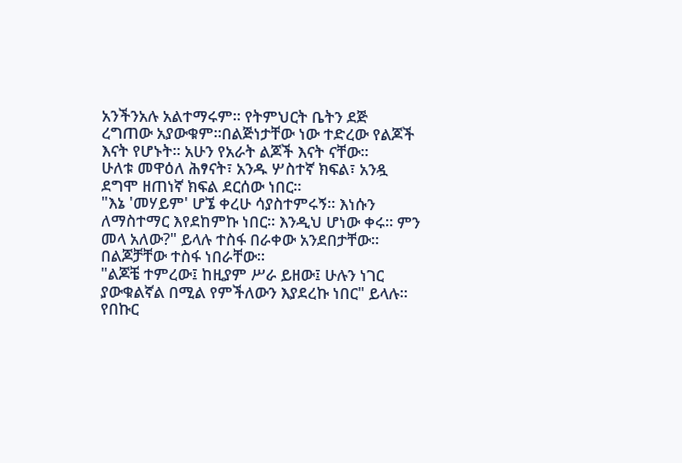አንችንአሉ አልተማሩም። የትምህርት ቤትን ደጅ ረግጠው አያውቁም።በልጅነታቸው ነው ተድረው የልጆች እናት የሆኑት። አሁን የአራት ልጆች እናት ናቸው።
ሁለቱ መዋዕለ ሕፃናት፣ አንዱ ሦስተኛ ክፍል፣ አንዷ ደግሞ ዘጠነኛ ክፍል ደርሰው ነበር።
"እኔ 'መሃይም' ሆኜ ቀረሁ ሳያስተምሩኝ። እነሱን ለማስተማር እየደከምኩ ነበር። እንዲህ ሆነው ቀሩ። ምን መላ አለው?" ይላሉ ተስፋ በራቀው አንደበታቸው።
በልጆቻቸው ተስፋ ነበራቸው።
"ልጆቼ ተምረው፤ ከዚያም ሥራ ይዘው፤ ሁሉን ነገር ያውቁልኛል በሚል የምችለውን እያደረኩ ነበር" ይላሉ።
የበኩር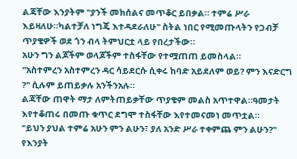ልጃቸው እንያትም "ያንች መክሰልና መጥቆር ይበቃል። ተምሬ ሥራ እይዛለሁ።ካልተቻለ ነግጄ እተዳደራለሁ" ስትል ነበር የሚመጡላትን የጋብቻ ጥያቄዎች ወደ ጎን ብላ ትምህርቷ ላይ የበረታችው።
አሁን ግን ልጆችም ወላጆችም ተስፋቸው የተሟጠጠ ይመስላል።
"አስተምረን አስተምረን ዳር ሳይደርሱ ሲቀሩ ከባድ አይደለም ወይ? ምን እናድርግ ?" ሲሉም ይጠይቃሉ አንችንአሉ።
ልጃቸው ጠዋት ማታ ለምትጠይቃቸው ጥያቄም መልስ አጥተዋል።ዓመታት እየተቆጠሩ በመጡ ቁጥር ደግሞ ተስፋቸው እየተመናመነ መጥቷል።
"ይህን ያህል ተምሬ አሁን ምን ልሁን፣ ያለ አንድ ሥራ ተቀምጨ ምን ልሁን?" የእንያት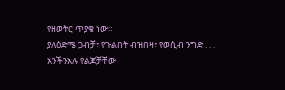የዘወትር ጥያቄ ነው።
ያለዕድሜ ጋብቻ፣ የጉልበት ብዝበዛ፣ የወሲብ ንግድ . . .
አንችንአሉ የልጆቻቸው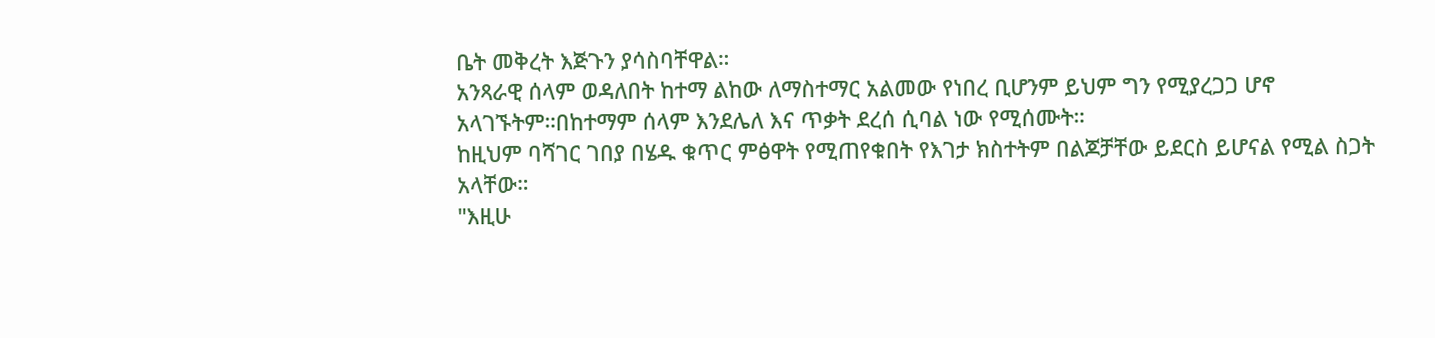ቤት መቅረት እጅጉን ያሳስባቸዋል።
አንጻራዊ ሰላም ወዳለበት ከተማ ልከው ለማስተማር አልመው የነበረ ቢሆንም ይህም ግን የሚያረጋጋ ሆኖ አላገኙትም።በከተማም ሰላም እንደሌለ እና ጥቃት ደረሰ ሲባል ነው የሚሰሙት።
ከዚህም ባሻገር ገበያ በሄዱ ቁጥር ምፅዋት የሚጠየቁበት የእገታ ክስተትም በልጆቻቸው ይደርስ ይሆናል የሚል ስጋት አላቸው።
"እዚሁ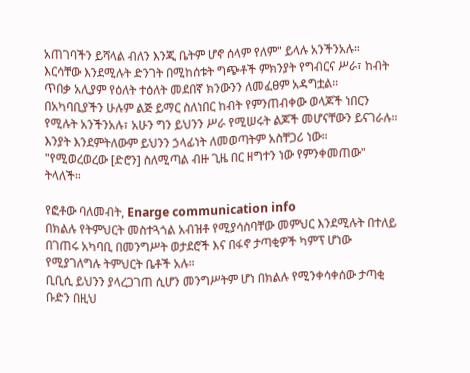አጠገባችን ይሻላል ብለን እንጂ ቤትም ሆኖ ሰላም የለም" ይላሉ አንችንአሉ።
እርሳቸው እንደሚሉት ድንገት በሚከሰቱት ግጭቶች ምክንያት የግብርና ሥራ፣ ከብት ጥበቃ አሊያም የዕለት ተዕለት መደበኛ ክንውንን ለመፈፀም አዳግቷል።
በአካባቢያችን ሁሉም ልጅ ይማር ስለነበር ከብት የምንጠብቀው ወላጆች ነበርን የሚሉት አንችንአሉ፣ አሁን ግን ይህንን ሥራ የሚሠሩት ልጆች መሆናቸውን ይናገራሉ።
እንያት እንደምትለውም ይህንን ኃላፊነት ለመወጣትም አስቸጋሪ ነው።
"የሚወረወረው [ድሮን] ስለሚጣል ብዙ ጊዜ በር ዘግተን ነው የምንቀመጠው" ትላለች።

የፎቶው ባለመብት, Enarge communication info
በክልሉ የትምህርት መስተጓጎል አብዝቶ የሚያሳስባቸው መምህር እንደሚሉት በተለይ በገጠሩ አካባቢ በመንግሥት ወታደሮች እና በፋኖ ታጣቂዎች ካምፕ ሆነው የሚያገለግሉ ትምህርት ቤቶች አሉ።
ቢቢሲ ይህንን ያላረጋገጠ ሲሆን መንግሥትም ሆነ በክልሉ የሚንቀሳቀሰው ታጣቂ ቡድን በዚህ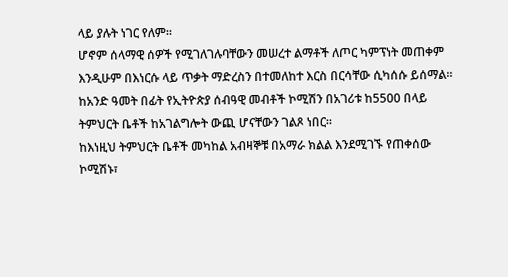ላይ ያሉት ነገር የለም።
ሆኖም ሰላማዊ ሰዎች የሚገለገሉባቸውን መሠረተ ልማቶች ለጦር ካምፕነት መጠቀም እንዲሁም በእነርሱ ላይ ጥቃት ማድረስን በተመለከተ እርስ በርሳቸው ሲካሰሱ ይሰማል።
ከአንድ ዓመት በፊት የኢትዮጵያ ሰብዓዊ መብቶች ኮሚሽን በአገሪቱ ከ5500 በላይ ትምህርት ቤቶች ከአገልግሎት ውጪ ሆናቸውን ገልጾ ነበር።
ከእነዚህ ትምህርት ቤቶች መካከል አብዛኞቹ በአማራ ክልል እንደሚገኙ የጠቀሰው ኮሚሽኑ፣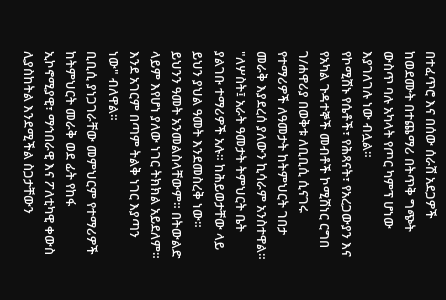በተፈጥሮ እና በሰው ሰራሽ አደጋዎች ከወደሙት በተጨማሪ በትጥቅ ግጭት ውስጥ ባሉ አካላት የጦር ካምፕ ሆነው እያገለገሉ ነው ብሏል።
የኮሚሽኑ የሴቶች፣ የሕጻናት፣ የአረጋውያን እና የአካል ጉዳተኞች መብቶች ኮሚሽነር ርግበ ገ/ሐዋሪያ በወቅቱ ለቢቢሲ ሲናገሩ የተማሪዎች ለዓመታት ከትምህርት ገበታ መራቅ እያደረሰ ያለውን ኪሳራም አንስተዋል።
"ለሦስት፤ አራት ዓመታት ትምህርት ቤት ያልገቡ ተማሪዎች አሉ። ከሕይወታቸው ላይ ይህን ያህል ዓመት እንደመስረቅ ነው። ይህንን ዓመት አንመልስላቸውም። በትውልድ ላይም እየሆነ ያለው ነገር ትክክል አይደለም። እንደ አገርም በጣም ትልቅ ነገር እያጣን ነው" ብለዋል።
ቢቢሲ ያነጋገራቸው መምህርም የተማሪዎች ከትምህርት መራቅ ወደ ፊት የከፋ ኢኮኖሚያዊ፣ ማኅበራዊ እና ፖለቲካዊ ቀውስ ሊያስከትል እንደሚችል ስጋታቸውን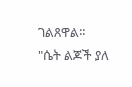ገልጸዋል።
"ሴት ልጆች ያለ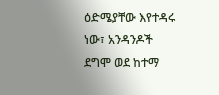ዕድሜያቸው እየተዳሩ ነው፣ አንዳንዶች ደግሞ ወደ ከተማ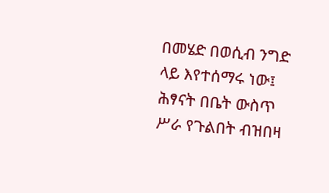በመሄድ በወሲብ ንግድ ላይ እየተሰማሩ ነው፤ ሕፃናት በቤት ውስጥ ሥራ የጉልበት ብዝበዛ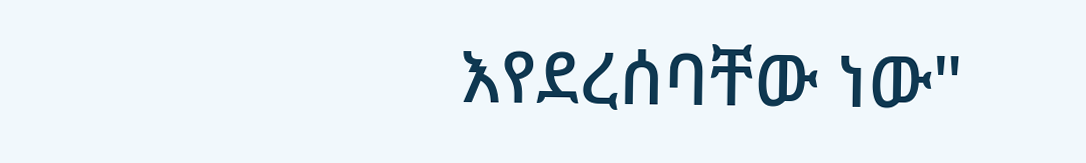እየደረሰባቸው ነው"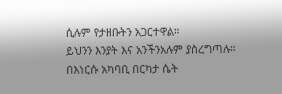ሲሉም የታዘቡትን አጋርተዋል።
ይህንን እንያት እና አንችንአሉም ያስረግጣሉ።
በእነርሱ አካባቢ በርካታ ሴት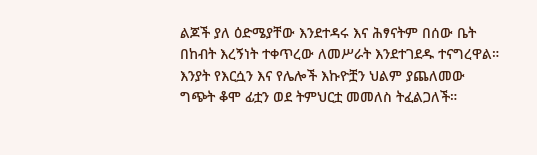ልጆች ያለ ዕድሜያቸው እንደተዳሩ እና ሕፃናትም በሰው ቤት በከብት እረኝነት ተቀጥረው ለመሥራት እንደተገደዱ ተናግረዋል።
እንያት የእርሷን እና የሌሎች እኩዮቿን ህልም ያጨለመው ግጭት ቆሞ ፊቷን ወደ ትምህርቷ መመለስ ትፈልጋለች።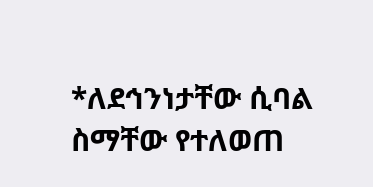*ለደኅንነታቸው ሲባል ስማቸው የተለወጠ